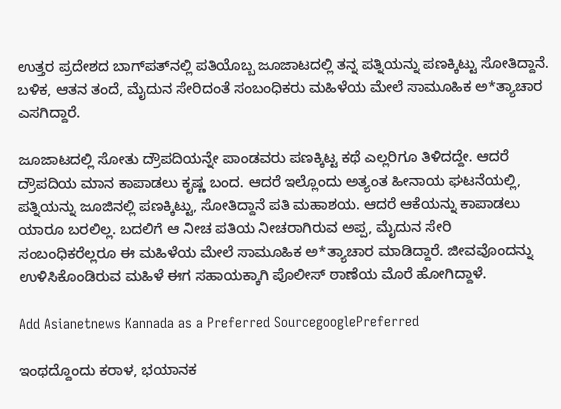ಉತ್ತರ ಪ್ರದೇಶದ ಬಾಗ್‌ಪತ್‌ನಲ್ಲಿ ಪತಿಯೊಬ್ಬ ಜೂಜಾಟದಲ್ಲಿ ತನ್ನ ಪತ್ನಿಯನ್ನು ಪಣಕ್ಕಿಟ್ಟು ಸೋತಿದ್ದಾನೆ. ಬಳಿಕ, ಆತನ ತಂದೆ, ಮೈದುನ ಸೇರಿದಂತೆ ಸಂಬಂಧಿಕರು ಮಹಿಳೆಯ ಮೇಲೆ ಸಾಮೂಹಿಕ ಅ*ತ್ಯಾಚಾರ ಎಸಗಿದ್ದಾರೆ.

ಜೂಜಾಟದಲ್ಲಿ ಸೋತು ದ್ರೌಪದಿಯನ್ನೇ ಪಾಂಡವರು ಪಣಕ್ಕಿಟ್ಟ ಕಥೆ ಎಲ್ಲರಿಗೂ ತಿಳಿದದ್ದೇ. ಆದರೆ ದ್ರೌಪದಿಯ ಮಾನ ಕಾಪಾಡಲು ಕೃಷ್ಣ ಬಂದ. ಆದರೆ ಇಲ್ಲೊಂದು ಅತ್ಯಂತ ಹೀನಾಯ ಘಟನೆಯಲ್ಲಿ, ಪತ್ನಿಯನ್ನು ಜೂಜಿನಲ್ಲಿ ಪಣಕ್ಕಿಟ್ಟು, ಸೋತಿದ್ದಾನೆ ಪತಿ ಮಹಾಶಯ. ಆದರೆ ಆಕೆಯನ್ನು ಕಾಪಾಡಲು ಯಾರೂ ಬರಲಿಲ್ಲ. ಬದಲಿಗೆ ಆ ನೀಚ ಪತಿಯ ನೀಚರಾಗಿರುವ ಅಪ್ಪ, ಮೈದುನ ಸೇರಿ ಸಂಬಂಧಿಕರೆಲ್ಲರೂ ಈ ಮಹಿಳೆಯ ಮೇಲೆ ಸಾಮೂಹಿಕ ಅ*ತ್ಯಾಚಾರ ಮಾಡಿದ್ದಾರೆ. ಜೀವವೊಂದನ್ನು ಉಳಿಸಿಕೊಂಡಿರುವ ಮಹಿಳೆ ಈಗ ಸಹಾಯಕ್ಕಾಗಿ ಪೊಲೀಸ್ ಠಾಣೆಯ ಮೊರೆ ಹೋಗಿದ್ದಾಳೆ.

Add Asianetnews Kannada as a Preferred SourcegooglePreferred

ಇಂಥದ್ದೊಂದು ಕರಾಳ, ಭಯಾನಕ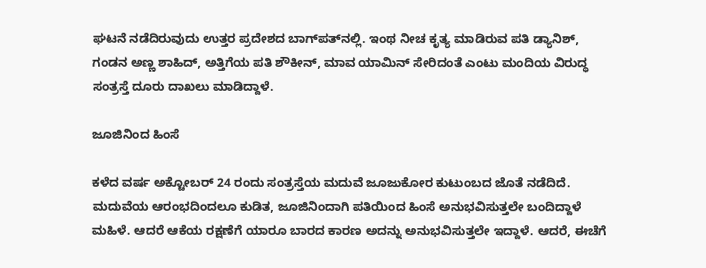ಘಟನೆ ನಡೆದಿರುವುದು ಉತ್ತರ ಪ್ರದೇಶದ ಬಾಗ್‌ಪತ್‌ನಲ್ಲಿ. ಇಂಥ ನೀಚ ಕೃತ್ಯ ಮಾಡಿರುವ ಪತಿ ಡ್ಯಾನಿಶ್, ಗಂಡನ ಅಣ್ಣ ಶಾಹಿದ್, ಅತ್ತಿಗೆಯ ಪತಿ ಶೌಕೀನ್, ಮಾವ ಯಾಮಿನ್ ಸೇರಿದಂತೆ ಎಂಟು ಮಂದಿಯ ವಿರುದ್ಧ ಸಂತ್ರಸ್ತೆ ದೂರು ದಾಖಲು ಮಾಡಿದ್ದಾಳೆ.

ಜೂಜಿನಿಂದ ಹಿಂಸೆ

ಕಳೆದ ವರ್ಷ ಅಕ್ಟೋಬರ್ 24 ರಂದು ಸಂತ್ರಸ್ತೆಯ ಮದುವೆ ಜೂಜುಕೋರ ಕುಟುಂಬದ ಜೊತೆ ನಡೆದಿದೆ. ಮದುವೆಯ ಆರಂಭದಿಂದಲೂ ಕುಡಿತ, ಜೂಜಿನಿಂದಾಗಿ ಪತಿಯಿಂದ ಹಿಂಸೆ ಅನುಭವಿಸುತ್ತಲೇ ಬಂದಿದ್ದಾಳೆ ಮಹಿಳೆ. ಆದರೆ ಆಕೆಯ ರಕ್ಷಣೆಗೆ ಯಾರೂ ಬಾರದ ಕಾರಣ ಅದನ್ನು ಅನುಭವಿಸುತ್ತಲೇ ಇದ್ದಾಳೆ. ಆದರೆ, ಈಚೆಗೆ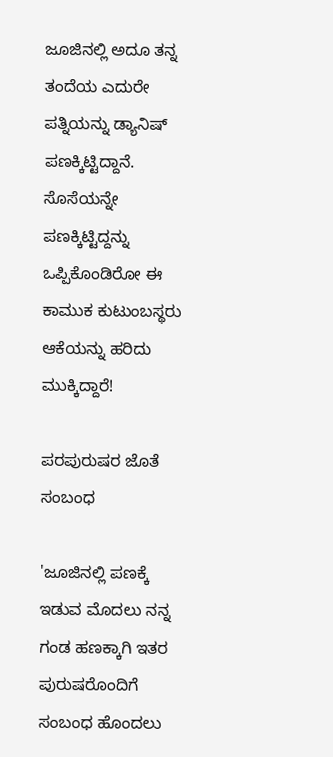ಜೂಜಿನಲ್ಲಿ ಅದೂ ತನ್ನ ತಂದೆಯ ಎದುರೇ ಪತ್ನಿಯನ್ನು ಡ್ಯಾನಿಷ್ ಪಣಕ್ಕಿಟ್ಟಿದ್ದಾನೆ. ಸೊಸೆಯನ್ನೇ ಪಣಕ್ಕಿಟ್ಟಿದ್ದನ್ನು ಒಪ್ಪಿಕೊಂಡಿರೋ ಈ ಕಾಮುಕ ಕುಟುಂಬಸ್ಥರು ಆಕೆಯನ್ನು ಹರಿದು ಮುಕ್ಕಿದ್ದಾರೆ!

ಪರಪುರುಷರ ಜೊತೆ ಸಂಬಂಧ

'ಜೂಜಿನಲ್ಲಿ ಪಣಕ್ಕೆ ಇಡುವ ಮೊದಲು ನನ್ನ ಗಂಡ ಹಣಕ್ಕಾಗಿ ಇತರ ಪುರುಷರೊಂದಿಗೆ ಸಂಬಂಧ ಹೊಂದಲು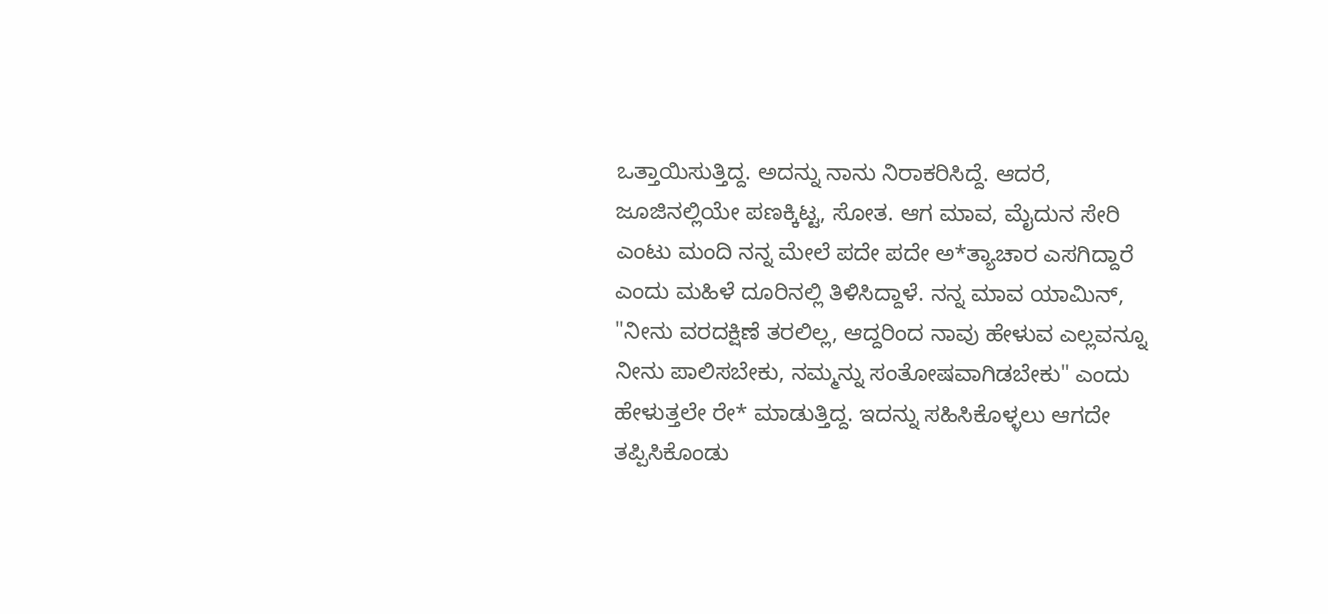ಒತ್ತಾಯಿಸುತ್ತಿದ್ದ. ಅದನ್ನು ನಾನು ನಿರಾಕರಿಸಿದ್ದೆ. ಆದರೆ, ಜೂಜಿನಲ್ಲಿಯೇ ಪಣಕ್ಕಿಟ್ಟ, ಸೋತ. ಆಗ ಮಾವ, ಮೈದುನ ಸೇರಿ ಎಂಟು ಮಂದಿ ನನ್ನ ಮೇಲೆ ಪದೇ ಪದೇ ಅ*ತ್ಯಾಚಾರ ಎಸಗಿದ್ದಾರೆ ಎಂದು ಮಹಿಳೆ ದೂರಿನಲ್ಲಿ ತಿಳಿಸಿದ್ದಾಳೆ. ನನ್ನ ಮಾವ ಯಾಮಿನ್, "ನೀನು ವರದಕ್ಷಿಣೆ ತರಲಿಲ್ಲ, ಆದ್ದರಿಂದ ನಾವು ಹೇಳುವ ಎಲ್ಲವನ್ನೂ ನೀನು ಪಾಲಿಸಬೇಕು, ನಮ್ಮನ್ನು ಸಂತೋಷವಾಗಿಡಬೇಕು" ಎಂದು ಹೇಳುತ್ತಲೇ ರೇ* ಮಾಡುತ್ತಿದ್ದ. ಇದನ್ನು ಸಹಿಸಿಕೊಳ್ಳಲು ಆಗದೇ ತಪ್ಪಿಸಿಕೊಂಡು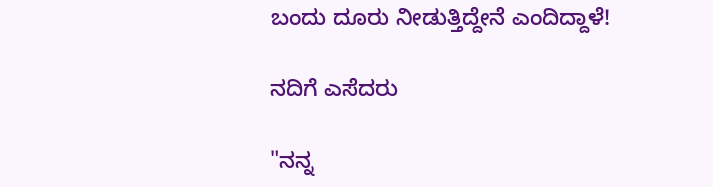ಬಂದು ದೂರು ನೀಡುತ್ತಿದ್ದೇನೆ ಎಂದಿದ್ದಾಳೆ!

ನದಿಗೆ ಎಸೆದರು

"ನನ್ನ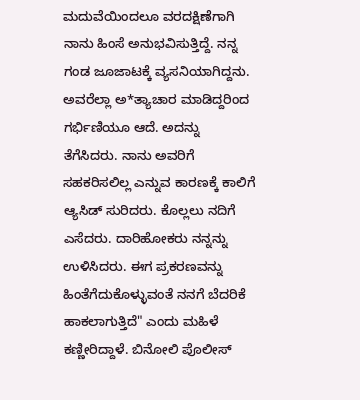ಮದುವೆಯಿಂದಲೂ ವರದಕ್ಷಿಣೆಗಾಗಿ ನಾನು ಹಿಂಸೆ ಅನುಭವಿಸುತ್ತಿದ್ದೆ. ನನ್ನ ಗಂಡ ಜೂಜಾಟಕ್ಕೆ ವ್ಯಸನಿಯಾಗಿದ್ದನು. ಅವರೆಲ್ಲಾ ಅ*ತ್ಯಾಚಾರ ಮಾಡಿದ್ದರಿಂದ ಗರ್ಭಿಣಿಯೂ ಆದೆ. ಅದನ್ನು ತೆಗೆಸಿದರು. ನಾನು ಅವರಿಗೆ ಸಹಕರಿಸಲಿಲ್ಲ ಎನ್ನುವ ಕಾರಣಕ್ಕೆ ಕಾಲಿಗೆ ಆ್ಯಸಿಡ್ ಸುರಿದರು. ಕೊಲ್ಲಲು ನದಿಗೆ ಎಸೆದರು. ದಾರಿಹೋಕರು ನನ್ನನ್ನು ಉಳಿಸಿದರು. ಈಗ ಪ್ರಕರಣವನ್ನು ಹಿಂತೆಗೆದುಕೊಳ್ಳುವಂತೆ ನನಗೆ ಬೆದರಿಕೆ ಹಾಕಲಾಗುತ್ತಿದೆ" ಎಂದು ಮಹಿಳೆ ಕಣ್ಣೀರಿದ್ದಾಳೆ. ಬಿನೋಲಿ ಪೊಲೀಸ್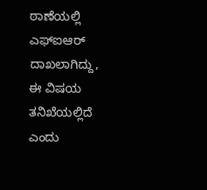ಠಾಣೆಯಲ್ಲಿ ಎಫ್‌ಐಆರ್ ದಾಖಲಾಗಿದ್ದು, ಈ ವಿಷಯ ತನಿಖೆಯಲ್ಲಿದೆ ಎಂದು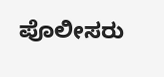ಪೊಲೀಸರು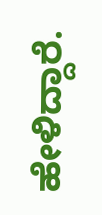ಹೇಳಿದ್ದಾರೆ.